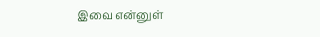இவை என்னுள்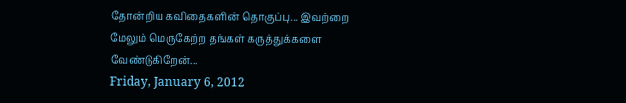தோன்றிய கவிதைகளின் தொகுப்பு... இவற்றை மேலும் மெருகேற்ற தங்கள் கருத்துக்களை வேண்டுகிறேன்...
Friday, January 6, 2012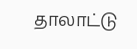தாலாட்டு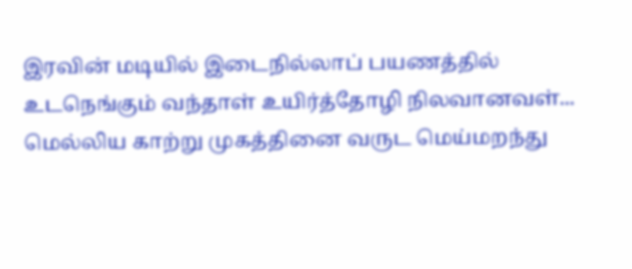இரவின் மடியில் இடைநில்லாப் பயணத்தில் உடநெங்கும் வந்தாள் உயிர்த்தோழி நிலவானவள்... மெல்லிய காற்று முகத்தினை வருட மெய்மறந்து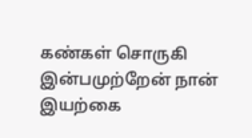கண்கள் சொருகி இன்பமுற்றேன் நான் இயற்கை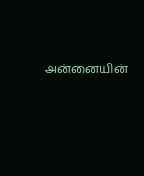அன்னையின்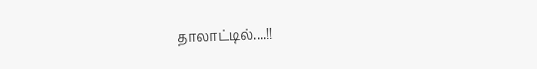தாலாட்டில்....!!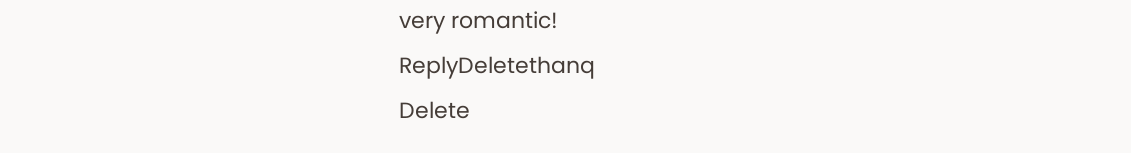very romantic!
ReplyDeletethanq
Delete